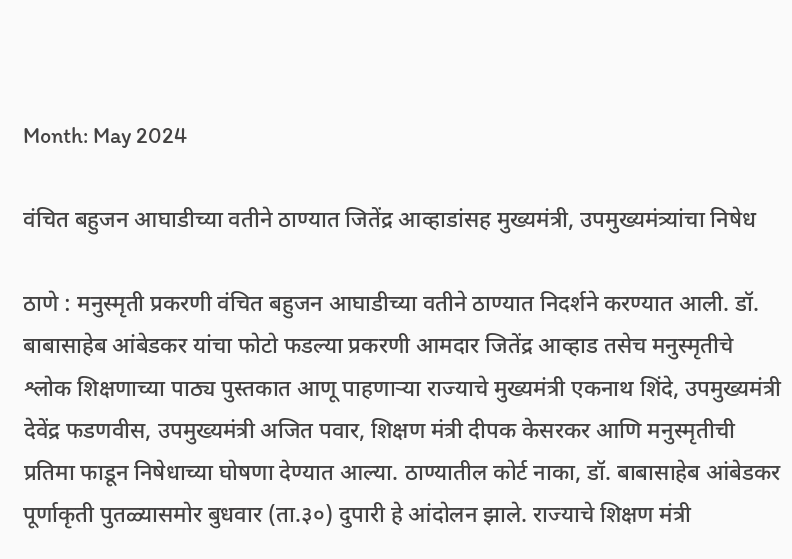Month: May 2024

वंचित बहुजन आघाडीच्या वतीने ठाण्यात जितेंद्र आव्हाडांसह मुख्यमंत्री, उपमुख्यमंत्र्यांचा निषेध

ठाणे : मनुस्मृती प्रकरणी वंचित बहुजन आघाडीच्या वतीने ठाण्यात निदर्शने करण्यात आली. डॉ. बाबासाहेब आंबेडकर यांचा फोटो फडल्या प्रकरणी आमदार जितेंद्र आव्हाड तसेच मनुस्मृतीचे श्लोक शिक्षणाच्या पाठ्य पुस्तकात आणू पाहणाऱ्या राज्याचे मुख्यमंत्री एकनाथ शिंदे, उपमुख्यमंत्री देवेंद्र फडणवीस, उपमुख्यमंत्री अजित पवार, शिक्षण मंत्री दीपक केसरकर आणि मनुस्मृतीची प्रतिमा फाडून निषेधाच्या घोषणा देण्यात आल्या. ठाण्यातील कोर्ट नाका, डॉ. बाबासाहेब आंबेडकर पूर्णाकृती पुतळ्यासमोर बुधवार (ता.३०) दुपारी हे आंदोलन झाले. राज्याचे शिक्षण मंत्री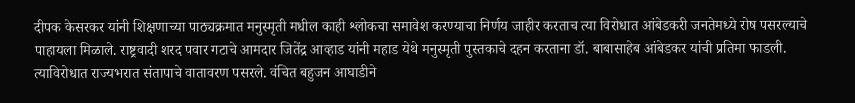दीपक केसरकर यांनी शिक्षणाच्या पाठ्यक्रमात मनुस्मृती मधील काही श्लोकचा समावेश करण्याचा निर्णय जाहीर करताच त्या विरोधात आंबेडकरी जनतेमध्ये रोष पसरल्याचे पाहायला मिळाले. राष्ट्रवादी शरद पवार गटाचे आमदार जितेंद्र आव्हाड यांनी महाड येथे मनुस्मृती पुस्तकाचे दहन करताना डॉ. बाबासाहेब आंबेडकर यांची प्रतिमा फाडली. त्याविरोधात राज्यभरात संतापाचे वातावरण पसरले. वंचित बहुजन आघाडीने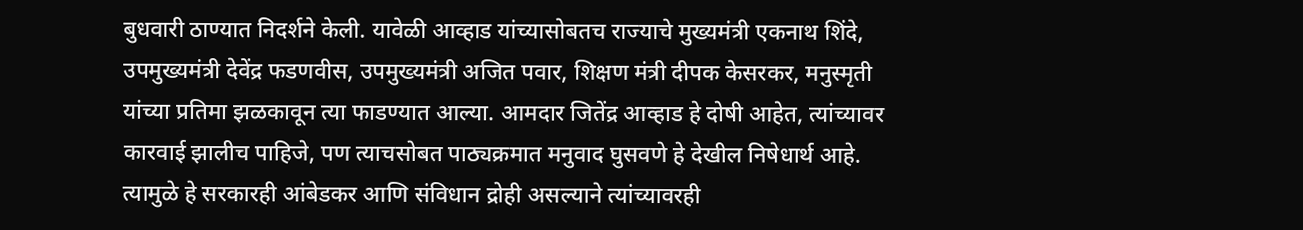बुधवारी ठाण्यात निदर्शने केली. यावेळी आव्हाड यांच्यासोबतच राज्याचे मुख्यमंत्री एकनाथ शिंदे, उपमुख्यमंत्री देवेंद्र फडणवीस, उपमुख्यमंत्री अजित पवार, शिक्षण मंत्री दीपक केसरकर, मनुस्मृती यांच्या प्रतिमा झळकावून त्या फाडण्यात आल्या. आमदार जितेंद्र आव्हाड हे दोषी आहेत, त्यांच्यावर कारवाई झालीच पाहिजे, पण त्याचसोबत पाठ्यक्रमात मनुवाद घुसवणे हे देखील निषेधार्थ आहे. त्यामुळे हे सरकारही आंबेडकर आणि संविधान द्रोही असल्याने त्यांच्यावरही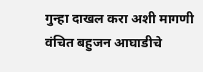गुन्हा दाखल करा अशी मागणी वंचित बहुजन आघाडीचे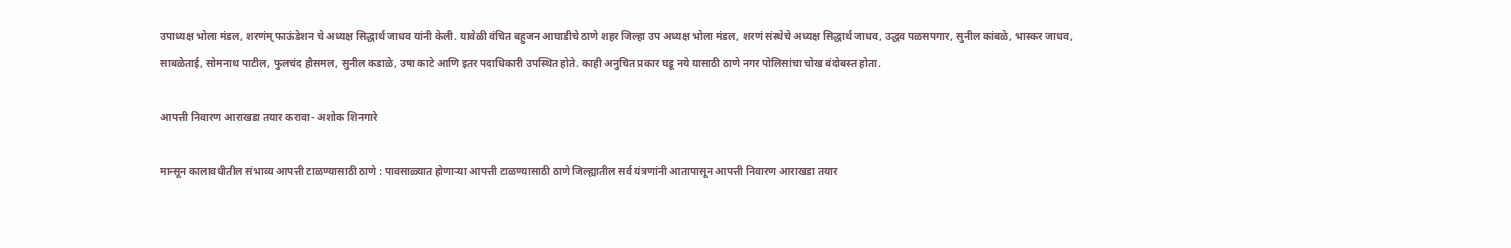उपाध्यक्ष भोला मंडल, शरणंम् फाऊंडेशन चे अध्यक्ष सिद्धार्थ जाधव यांनी केली. यावेळी वंचित बहुजन आघाडीचे ठाणे शहर जिल्हा उप अध्यक्ष भोला मंडल, शरणं संस्थेचे अध्यक्ष सिद्धार्थ जाधव, उद्धव पळसपगार, सुनील कांबळे, भास्कर जाधव, साबळेताई, सोमनाथ पाटील, फुलचंद हौसमल, सुनील कडाळे, उषा काटे आणि इतर पदाधिकारी उपस्थित होते. काही अनुचित प्रकार घडू नये यासाठी ठाणे नगर पोलिसांचा चोख बंदोबस्त होता.

आपत्ती निवारण आराखडा तयार करावा- अशोक शिनगारे

मान्सून कालावधीतील संभाव्य आपत्ती टाळण्यासाठी ठाणे : पावसाळ्यात होणाऱ्या आपत्ती टाळण्यासाठी ठाणे जिल्ह्यातील सर्व यंत्रणांनी आतापासून आपत्ती निवारण आराखडा तयार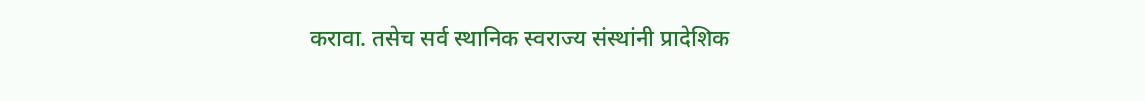करावा. तसेच सर्व स्थानिक स्वराज्य संस्थांनी प्रादेशिक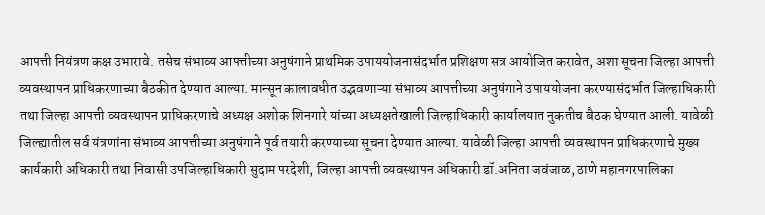आपत्ती नियंत्रण कक्ष उभारावे. तसेच संभाव्य आपत्तीच्या अनुषंगाने प्राथमिक उपाययोजनासंदर्भात प्रशिक्षण सत्र आयोजित करावेत, अशा सूचना जिल्हा आपत्ती व्यवस्थापन प्राधिकरणाच्या बैठकीत देण्यात आल्या. मान्सून कालावधीत उद्भवणाऱ्या संभाव्य आपत्तीच्या अनुषंगाने उपाययोजना करण्यासंदर्भात जिल्हाधिकारी तथा जिल्हा आपत्ती व्यवस्थापन प्राधिकरणाचे अध्यक्ष अशोक शिनगारे यांच्या अध्यक्षतेखाली जिल्हाधिकारी कार्यालयात नुकतीच बैठक घेण्यात आली. यावेळी जिल्ह्यातील सर्व यंत्रणांना संभाव्य आपत्तीच्या अनुषंगाने पूर्व तयारी करण्याच्या सूचना देण्यात आल्या. यावेळी जिल्हा आपत्ती व्यवस्थापन प्राधिकरणाचे मुख्य कार्यकारी अधिकारी तथा निवासी उपजिल्हाधिकारी सुदाम परदेशी, जिल्हा आपत्ती व्यवस्थापन अधिकारी डॉ.अनिता जवंजाळ, ठाणे महानगरपालिका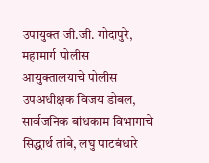उपायुक्त जी.जी. गोदापुरे, महामार्ग पोलीस आयुक्तालयाचे पोलीस उपअधीक्षक विजय डोबल, सार्वजनिक बांधकाम विभागाचे सिद्धार्थ तांबे, लघु पाटबंधारे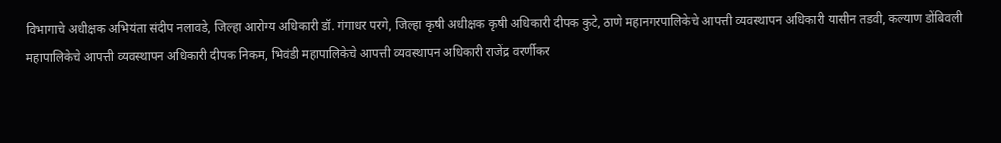विभागाचे अधीक्षक अभियंता संदीप नलावडे, जिल्हा आरोग्य अधिकारी डॉ. गंगाधर परगे, जिल्हा कृषी अधीक्षक कृषी अधिकारी दीपक कुटे, ठाणे महानगरपालिकेचे आपत्ती व्यवस्थापन अधिकारी यासीन तडवी, कल्याण डोंबिवली महापालिकेचे आपत्ती व्यवस्थापन अधिकारी दीपक निकम, भिवंडी महापालिकेचे आपत्ती व्यवस्थापन अधिकारी राजेंद्र वरर्णीकर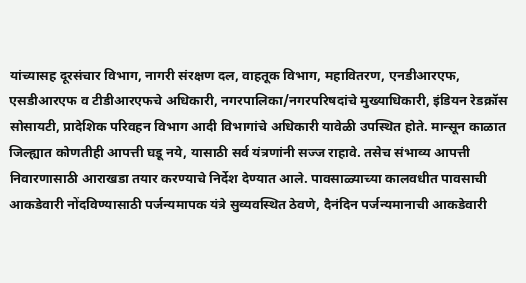यांच्यासह दूरसंचार विभाग, नागरी संरक्षण दल, वाहतूक विभाग, महावितरण, एनडीआरएफ, एसडीआरएफ व टीडीआरएफचे अधिकारी, नगरपालिका/नगरपरिषदांचे मुख्याधिकारी, इंडियन रेडक्रॉस सोसायटी, प्रादेशिक परिवहन विभाग आदी विभागांचे अधिकारी यावेळी उपस्थित होते. मान्सून काळात जिल्ह्यात कोणतीही आपत्ती घडू नये, यासाठी सर्व यंत्रणांनी सज्ज राहावे. तसेच संभाव्य आपत्ती निवारणासाठी आराखडा तयार करण्याचे निर्देश देण्यात आले. पावसाळ्याच्या कालवधीत पावसाची आकडेवारी नोंदविण्यासाठी पर्जन्यमापक यंत्रे सुव्यवस्थित ठेवणे, दैनंदिन पर्जन्यमानाची आकडेवारी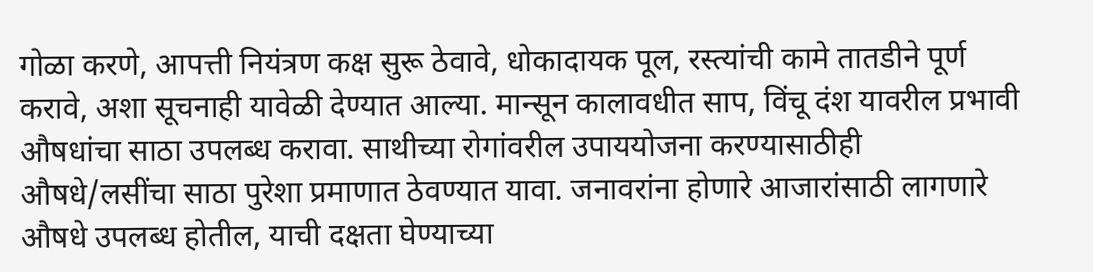गोळा करणे, आपत्ती नियंत्रण कक्ष सुरू ठेवावे, धोकादायक पूल, रस्त्यांची कामे तातडीने पूर्ण करावे, अशा सूचनाही यावेळी देण्यात आल्या. मान्सून कालावधीत साप, विंचू दंश यावरील प्रभावी औषधांचा साठा उपलब्ध करावा. साथीच्या रोगांवरील उपाययोजना करण्यासाठीही औषधे/लसींचा साठा पुरेशा प्रमाणात ठेवण्यात यावा. जनावरांना होणारे आजारांसाठी लागणारे औषधे उपलब्ध होतील, याची दक्षता घेण्याच्या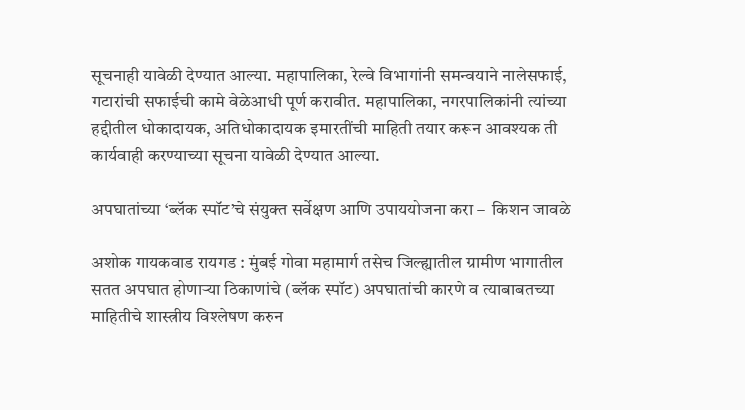सूचनाही यावेळी देण्यात आल्या. महापालिका, रेल्वे विभागांनी समन्वयाने नालेसफाई, गटारांची सफाईची कामे वेळेआधी पूर्ण करावीत. महापालिका, नगरपालिकांनी त्यांच्या हद्दीतील धोकादायक, अतिधोकादायक इमारतींची माहिती तयार करून आवश्यक ती कार्यवाही करण्याच्या सूचना यावेळी देण्यात आल्या.

अपघातांच्या ‘ब्लॅक स्पॉट’चे संयुक्त सर्वेक्षण आणि उपाययोजना करा –  किशन जावळे

अशोक गायकवाड रायगड : मुंबई गोवा महामार्ग तसेच जिल्ह्यातील ग्रामीण भागातील सतत अपघात होणाऱ्या ठिकाणांचे (ब्लॅक स्पॉट) अपघातांची कारणे व त्याबाबतच्या माहितीचे शास्त्रीय विश्लेषण करुन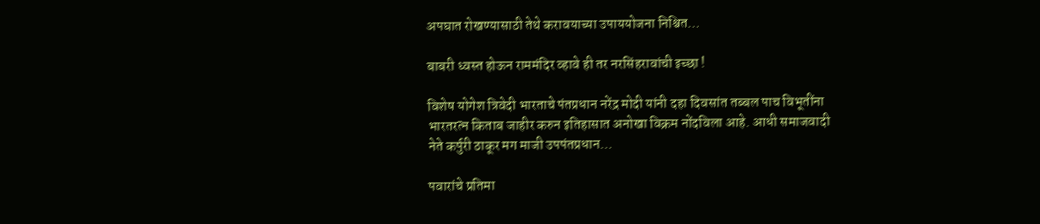अपघात रोखण्यासाठी तेथे करावयाच्या उपाययोजना निश्चित…

बाबरी ध्वस्त होऊन राममंदिर व्हावे ही तर नरसिंहरावांची इच्छा !

विशेष योगेश त्रिवेदी भारताचे पंतप्रधान नरेंद्र मोदी यांनी दहा दिवसांत तब्बल पाच विभूतींना भारतरत्न किताब जाहीर करुन इतिहासात अनोखा विक्रम नोंदविला आहे. आधी समाजवादी नेते कर्पुरी ठाकूर मग माजी उपपंतप्रधान…

पवारांचे प्रतिमा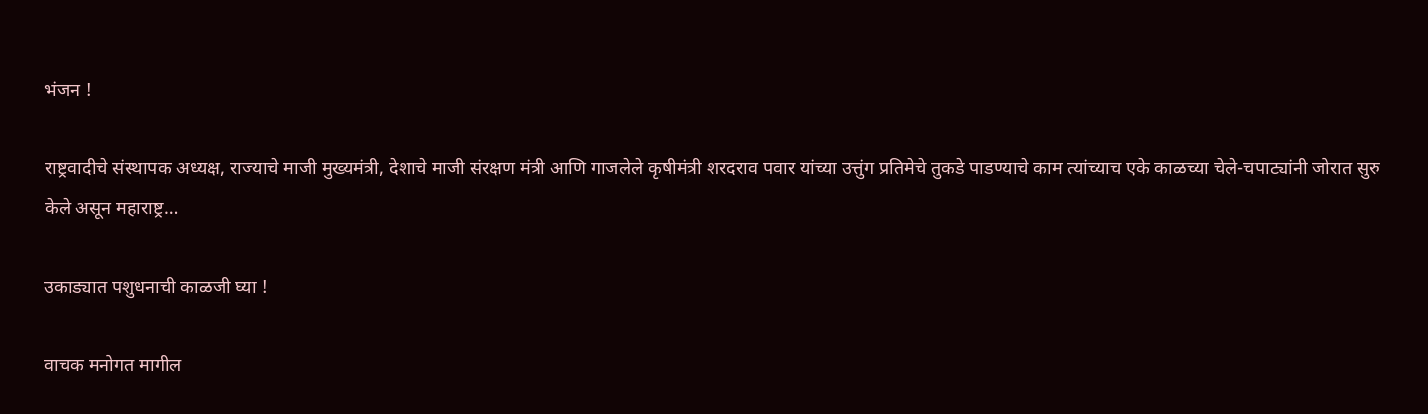भंजन !

राष्ट्रवादीचे संस्थापक अध्यक्ष, राज्याचे माजी मुख्यमंत्री, देशाचे माजी संरक्षण मंत्री आणि गाजलेले कृषीमंत्री शरदराव पवार यांच्या उत्तुंग प्रतिमेचे तुकडे पाडण्याचे काम त्यांच्याच एके काळच्या चेले-चपाट्यांनी जोरात सुरु केले असून महाराष्ट्र…

उकाड्यात पशुधनाची काळजी घ्या !

वाचक मनोगत मागील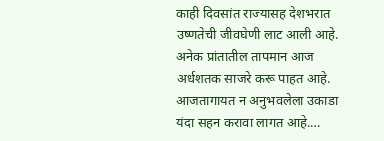काही दिवसांत राज्यासह देशभरात उष्णतेची जीवघेणी लाट आली आहे. अनेक प्रांतातील तापमान आज अर्धशतक साजरे करू पाहत आहे. आजतागायत न अनुभवलेला उकाडा यंदा सहन करावा लागत आहे.…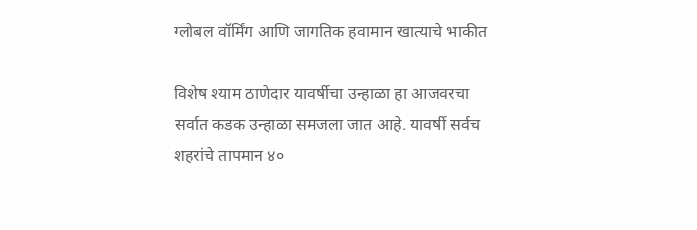ग्लोबल वॉर्मिंग आणि जागतिक हवामान खात्याचे भाकीत

विशेष श्याम ठाणेदार यावर्षीचा उन्हाळा हा आजवरचा सर्वात कडक उन्हाळा समजला जात आहे. यावर्षी सर्वच शहरांचे तापमान ४०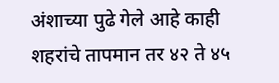अंशाच्या पुढे गेले आहे काही शहरांचे तापमान तर ४२ ते ४५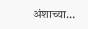अंशाच्या…